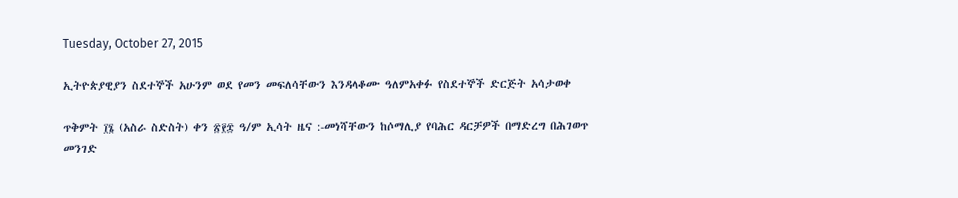Tuesday, October 27, 2015

ኢትዮጵያዊያን ስደተኞች አሁንም ወደ የመን መፍለሳቸውን እንዳላቆሙ ዓለምአቀፉ የስደተኞች ድርጅት አሳታወቀ

ጥቅምት ፲፮ (አስራ ስድስት) ቀን ፳፻፰ ዓ/ም ኢሳት ዜና :-መነሻቸውን ከሶማሊያ የባሕር ዳርቻዎች በማድረግ በሕገወጥ መንገድ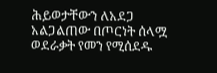ሕይወታቸውን ለአደጋ አልጋልጠው በጦርነት ሰላሟ ወደራቃት የመን የሚሰደዱ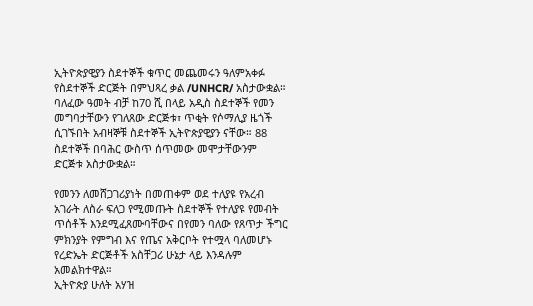ኢትዮጵያዊያን ስደተኞች ቁጥር መጨመሩን ዓለምአቀፉ የስደተኞች ድርጅት በምህጻረ ቃል /UNHCR/ አስታውቋል። ባለፈው ዓመት ብቻ ከ70 ሺ በላይ አዲስ ስደተኞች የመን መግባታቸውን የገለጸው ድርጅቱ፣ ጥቂት የሶማሊያ ዜጎች ሲገኙበት አብዛኞቹ ስደተኞች ኢትዮጵያዊያን ናቸው። 88 ስደተኞች በባሕር ውስጥ ሰጥመው መሞታቸውንም ድርጅቱ አስታውቋል።

የመንን ለመሸጋገሪያነት በመጠቀም ወደ ተለያዩ የአረብ አገራት ለስራ ፍለጋ የሚመጡት ስደተኞች የተለያዩ የመብት ጥሰቶች እንደሚፈጸሙባቸውና በየመን ባለው የጸጥታ ችግር ምክንያት የምግብ እና የጤና አቅርቦት የተሟላ ባለመሆኑ የረድኤት ድርጅቶች አስቸጋሪ ሁኔታ ላይ እንዳሉም አመልክተዋል።
ኢትዮጵያ ሁለት አሃዝ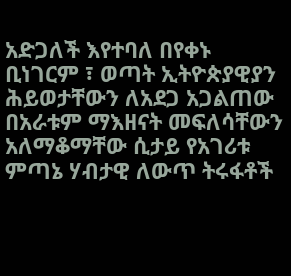አድጋለች እየተባለ በየቀኑ ቢነገርም ፣ ወጣት ኢትዮጵያዊያን ሕይወታቸውን ለአደጋ አጋልጠው በአራቱም ማእዘናት መፍለሳቸውን አለማቆማቸው ሲታይ የአገሪቱ ምጣኔ ሃብታዊ ለውጥ ትሩፋቶች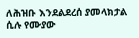ለሕዝቡ እንደልደረሰ ያመላክታል ሲሉ የሙያው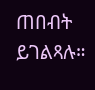ጠበብት ይገልጻሉ።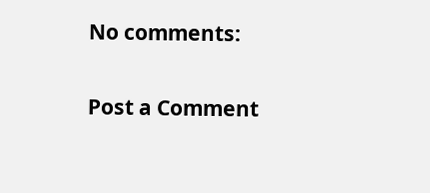No comments:

Post a Comment